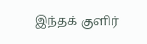இந்தக் குளிர்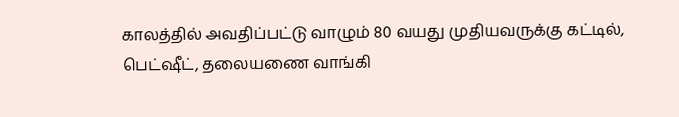காலத்தில் அவதிப்பட்டு வாழும் 80 வயது முதியவருக்கு கட்டில், பெட்ஷீட், தலையணை வாங்கி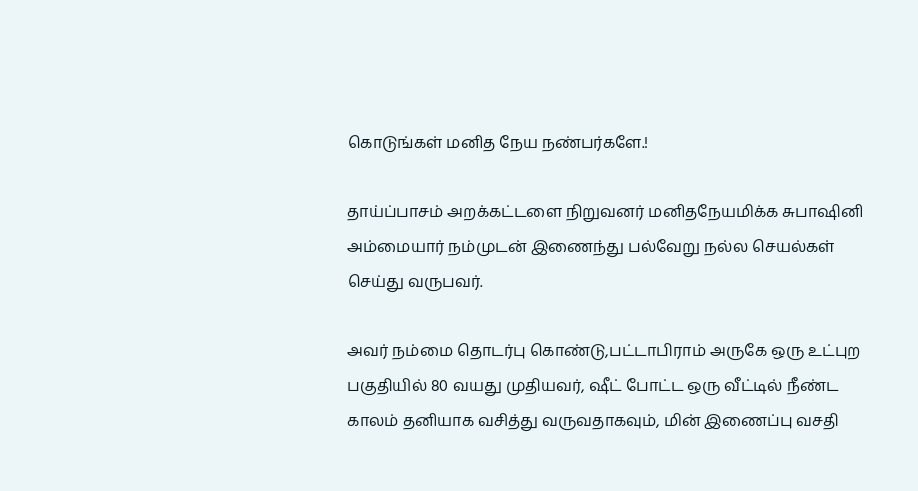கொடுங்கள் மனித நேய நண்பர்களே.!

தாய்ப்பாசம் அறக்கட்டளை நிறுவனர் மனிதநேயமிக்க சுபாஷினி அம்மையார் நம்முடன் இணைந்து பல்வேறு நல்ல செயல்கள் செய்து வருபவர்.

அவர் நம்மை தொடர்பு கொண்டு,பட்டாபிராம் அருகே ஒரு உட்புற பகுதியில் 80 வயது முதியவர், ஷீட் போட்ட ஒரு வீட்டில் நீண்ட காலம் தனியாக வசித்து வருவதாகவும், மின் இணைப்பு வசதி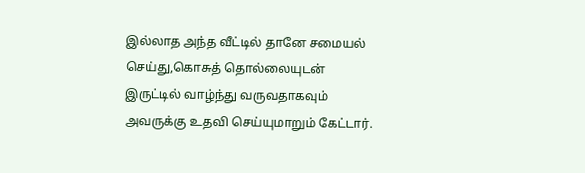இல்லாத அந்த வீட்டில் தானே சமையல் செய்து,கொசுத் தொல்லையுடன் இருட்டில் வாழ்ந்து வருவதாகவும் அவருக்கு உதவி செய்யுமாறும் கேட்டார்.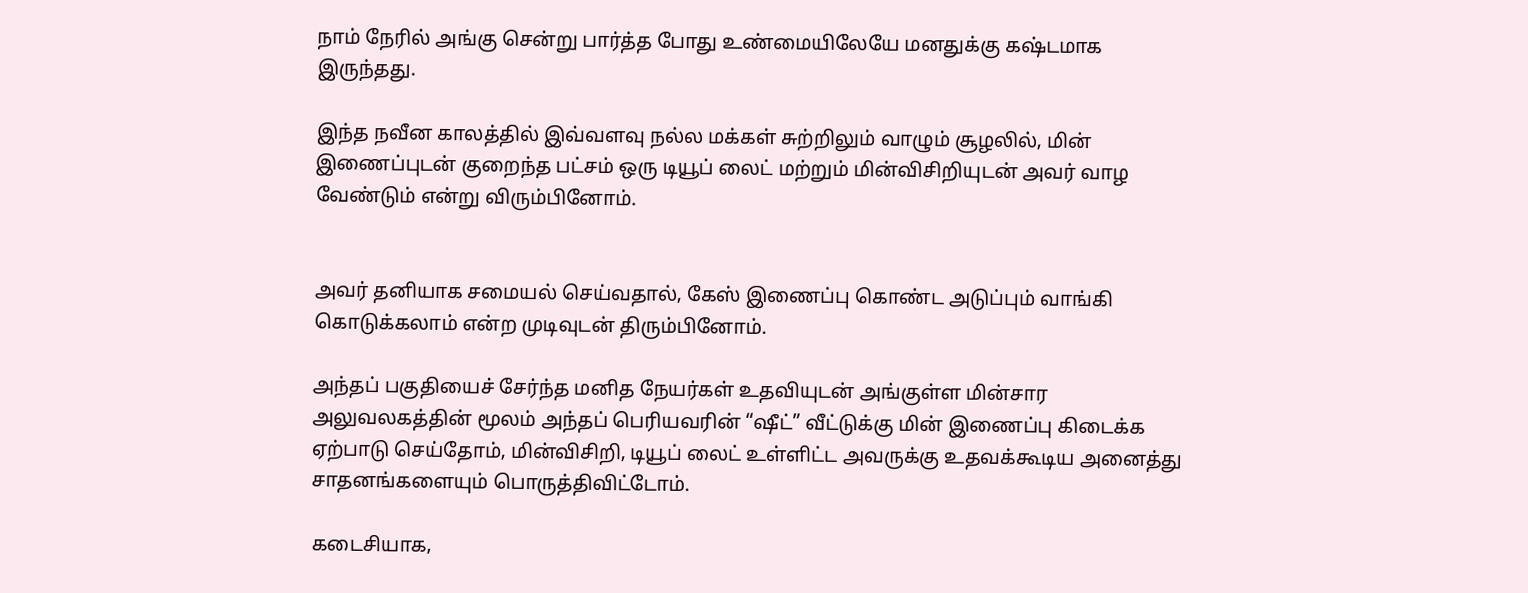நாம் நேரில் அங்கு சென்று பார்த்த போது உண்மையிலேயே மனதுக்கு கஷ்டமாக இருந்தது.

இந்த நவீன காலத்தில் இவ்வளவு நல்ல மக்கள் சுற்றிலும் வாழும் சூழலில், மின் இணைப்புடன் குறைந்த பட்சம் ஒரு டியூப் லைட் மற்றும் மின்விசிறியுடன் அவர் வாழ வேண்டும் என்று விரும்பினோம்.


அவர் தனியாக சமையல் செய்வதால், கேஸ் இணைப்பு கொண்ட அடுப்பும் வாங்கி கொடுக்கலாம் என்ற முடிவுடன் திரும்பினோம்.

அந்தப் பகுதியைச் சேர்ந்த மனித நேயர்கள் உதவியுடன் அங்குள்ள மின்சார அலுவலகத்தின் மூலம் அந்தப் பெரியவரின் “ஷீட்” வீட்டுக்கு மின் இணைப்பு கிடைக்க ஏற்பாடு செய்தோம், மின்விசிறி, டியூப் லைட் உள்ளிட்ட அவருக்கு உதவக்கூடிய அனைத்து சாதனங்களையும் பொருத்திவிட்டோம்.

கடைசியாக,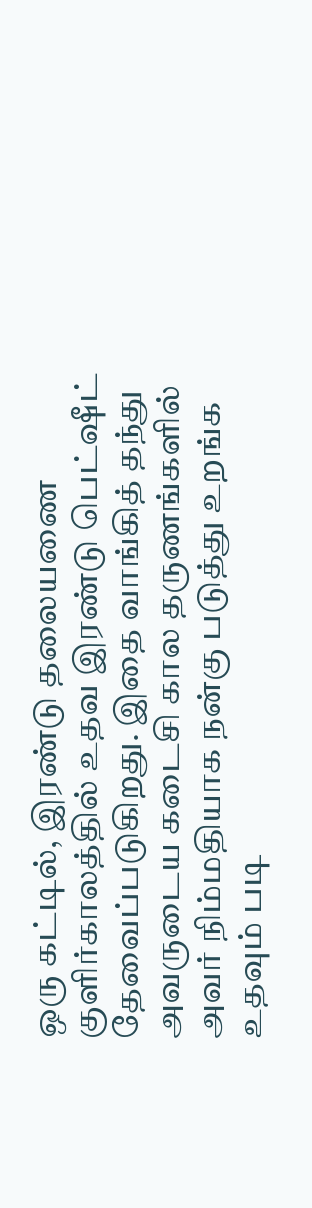ஒரு கட்டில், இரண்டு தலையணை குளிர்காலத்தில் உதவ இரண்டு பெட்ஷீட் தேவைப்படுகிறது. இதை வாங்கித் தந்து அவருடைய கடைசி கால தருணங்களில் அவர் நிம்மதியாக நன்கு படுத்து உறங்க உதவும் படி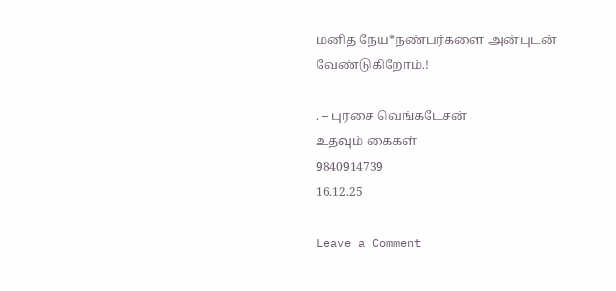மனித நேய*நண்பர்களை அன்புடன் வேண்டுகிறோம்.!

. – புரசை வெங்கடேசன்
உதவும் கைகள்
9840914739
16.12.25

Leave a Comment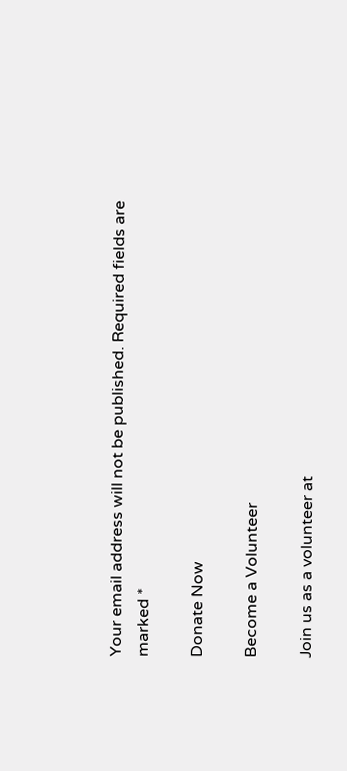Your email address will not be published. Required fields are marked *

Donate Now

Become a Volunteer

Join us as a volunteer at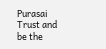Purasai Trust and be the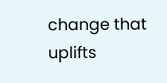change that uplifts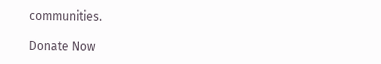communities.

Donate Now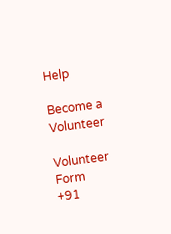Help

Become a Volunteer

Volunteer Form
+91